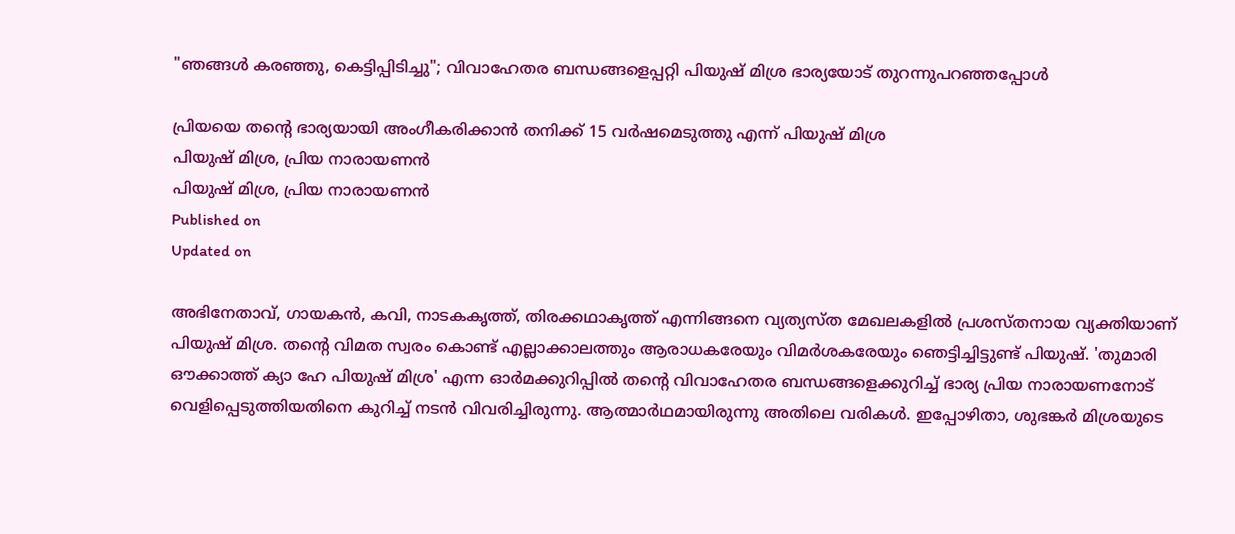"ഞങ്ങൾ കരഞ്ഞു, കെട്ടിപ്പിടിച്ചു"; വിവാഹേതര ബന്ധങ്ങളെപ്പറ്റി പിയുഷ് മിശ്ര ഭാര്യയോട് തുറന്നുപറഞ്ഞപ്പോൾ

പ്രിയയെ തന്റെ ഭാര്യയായി അംഗീകരിക്കാൻ തനിക്ക് 15 വർഷമെടുത്തു എന്ന് പിയുഷ് മിശ്ര
പിയുഷ് മിശ്ര, പ്രിയ നാരായണൻ
പിയുഷ് മിശ്ര, പ്രിയ നാരായണൻ
Published on
Updated on

അഭിനേതാവ്, ഗായകൻ, കവി, നാടകകൃത്ത്, തിരക്കഥാകൃത്ത് എന്നിങ്ങനെ വ്യത്യസ്ത മേഖലകളിൽ പ്രശസ്തനായ വ്യക്തിയാണ് പിയുഷ് മിശ്ര. തന്റെ വിമത സ്വരം കൊണ്ട് എല്ലാക്കാലത്തും ആരാധകരേയും വിമർശകരേയും ഞെട്ടിച്ചിട്ടുണ്ട് പിയുഷ്. 'തുമാരി ഔക്കാത്ത് ക്യാ ഹേ പിയുഷ് മിശ്ര' എന്ന ഓർമക്കുറിപ്പിൽ തന്റെ വിവാഹേതര ബന്ധങ്ങളെക്കുറിച്ച് ഭാര്യ പ്രിയ നാരായണനോട് വെളിപ്പെടുത്തിയതിനെ കുറിച്ച് നടൻ വിവരിച്ചിരുന്നു. ആത്മാർഥമായിരുന്നു അതിലെ വരികൾ. ഇപ്പോഴിതാ, ശുഭങ്കർ മിശ്രയുടെ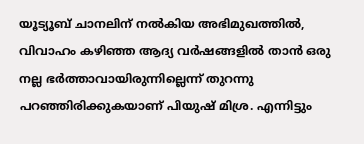യൂട്യൂബ് ചാനലിന് നൽകിയ അഭിമുഖത്തിൽ, വിവാഹം കഴിഞ്ഞ ആദ്യ വർഷങ്ങളിൽ താൻ ഒരു നല്ല ഭർത്താവായിരുന്നില്ലെന്ന് തുറന്നു പറഞ്ഞിരിക്കുകയാണ് പിയുഷ് മിശ്ര. എന്നിട്ടും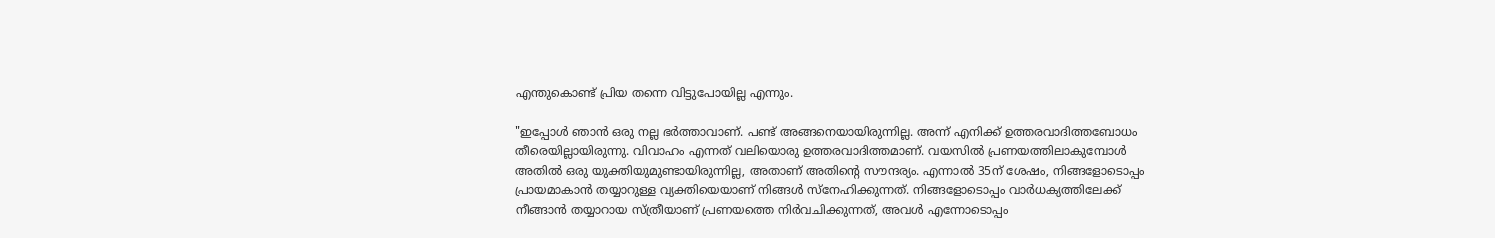എന്തുകൊണ്ട് പ്രിയ തന്നെ വിട്ടുപോയില്ല എന്നും.

"ഇപ്പോൾ ഞാൻ ഒരു നല്ല ഭർത്താവാണ്. പണ്ട് അങ്ങനെയായിരുന്നില്ല. അന്ന് എനിക്ക് ഉത്തരവാദിത്തബോധം തീരെയില്ലായിരുന്നു. വിവാഹം എന്നത് വലിയൊരു ഉത്തരവാദിത്തമാണ്. വയസിൽ പ്രണയത്തിലാകുമ്പോൾ അതിൽ ഒരു യുക്തിയുമുണ്ടായിരുന്നില്ല, അതാണ് അതിന്റെ സൗന്ദര്യം. എന്നാൽ 35ന് ശേഷം, നിങ്ങളോടൊപ്പം പ്രായമാകാൻ തയ്യാറുള്ള വ്യക്തിയെയാണ് നിങ്ങൾ സ്നേഹിക്കുന്നത്. നിങ്ങളോടൊപ്പം വാർധക്യത്തിലേക്ക് നീങ്ങാൻ തയ്യാറായ സ്ത്രീയാണ് പ്രണയത്തെ നിർവചിക്കുന്നത്, അവൾ എന്നോടൊപ്പം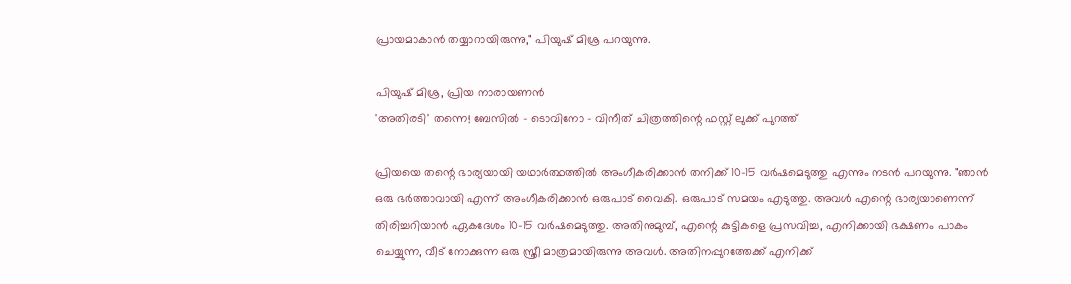പ്രായമാകാൻ തയ്യാറായിരുന്നു," പിയുഷ് മിശ്ര പറയുന്നു.

പിയുഷ് മിശ്ര, പ്രിയ നാരായണൻ
'അതിരടി' തന്നെ! ബേസിൽ - ടൊവിനോ - വിനീത് ചിത്രത്തിന്റെ ഫസ്റ്റ് ലുക്ക് പുറത്ത്

പ്രിയയെ തന്റെ ഭാര്യയായി യഥാർത്ഥത്തിൽ അംഗീകരിക്കാൻ തനിക്ക് 10-15 വർഷമെടുത്തു എന്നും നടൻ പറയുന്നു. "ഞാൻ ഒരു ഭർത്താവായി എന്ന് അംഗീകരിക്കാൻ ഒരുപാട് വൈകി. ഒരുപാട് സമയം എടുത്തു. അവൾ എന്റെ ഭാര്യയാണെന്ന് തിരിച്ചറിയാൻ ഏകദേശം 10-15 വർഷമെടുത്തു. അതിനുമുമ്പ്, എന്റെ കുട്ടികളെ പ്രസവിച്ച, എനിക്കായി ഭക്ഷണം പാകം ചെയ്യുന്ന, വീട് നോക്കുന്ന ഒരു സ്ത്രീ മാത്രമായിരുന്നു അവൾ. അതിനപ്പുറത്തേക്ക് എനിക്ക്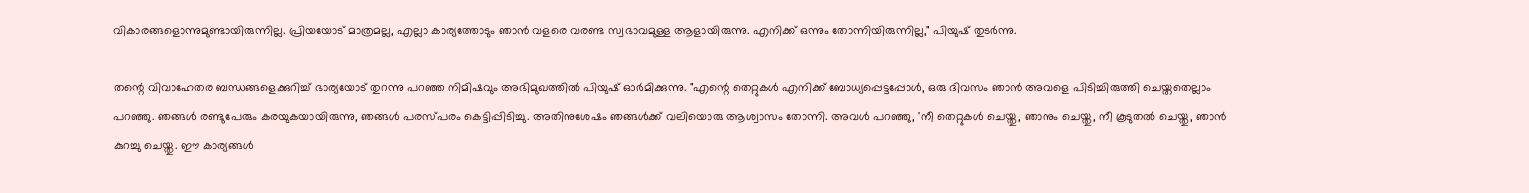വികാരങ്ങളൊന്നുമുണ്ടായിരുന്നില്ല. പ്രിയയോട് മാത്രമല്ല, എല്ലാ കാര്യത്തോടും ഞാൻ വളരെ വരണ്ട സ്വഭാവമുള്ള ആളായിരുന്നു. എനിക്ക് ഒന്നും തോന്നിയിരുന്നില്ല," പിയുഷ് തുടർന്നു.

തന്റെ വിവാഹേതര ബന്ധങ്ങളെക്കുറിച്ച് ഭാര്യയോട് തുറന്നു പറഞ്ഞ നിമിഷവും അഭിമുഖത്തിൽ പിയുഷ് ഓർമിക്കുന്നു. "എന്റെ തെറ്റുകൾ എനിക്ക് ബോധ്യപ്പെട്ടപ്പോൾ, ഒരു ദിവസം ഞാൻ അവളെ പിടിച്ചിരുത്തി ചെയ്തതെല്ലാം പറഞ്ഞു. ഞങ്ങൾ രണ്ടുപേരും കരയുകയായിരുന്നു, ഞങ്ങൾ പരസ്പരം കെട്ടിപ്പിടിച്ചു. അതിനുശേഷം ഞങ്ങൾക്ക് വലിയൊരു ആശ്വാസം തോന്നി. അവൾ പറഞ്ഞു, 'നീ തെറ്റുകൾ ചെയ്തു, ഞാനും ചെയ്തു, നീ കൂടുതൽ ചെയ്തു, ഞാൻ കുറച്ചു ചെയ്തു. ഈ കാര്യങ്ങൾ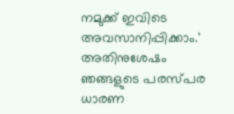നമുക്ക് ഇവിടെ അവസാനിപ്പിക്കാം.' അതിനുശേഷം ഞങ്ങളുടെ പരസ്പര ധാരണ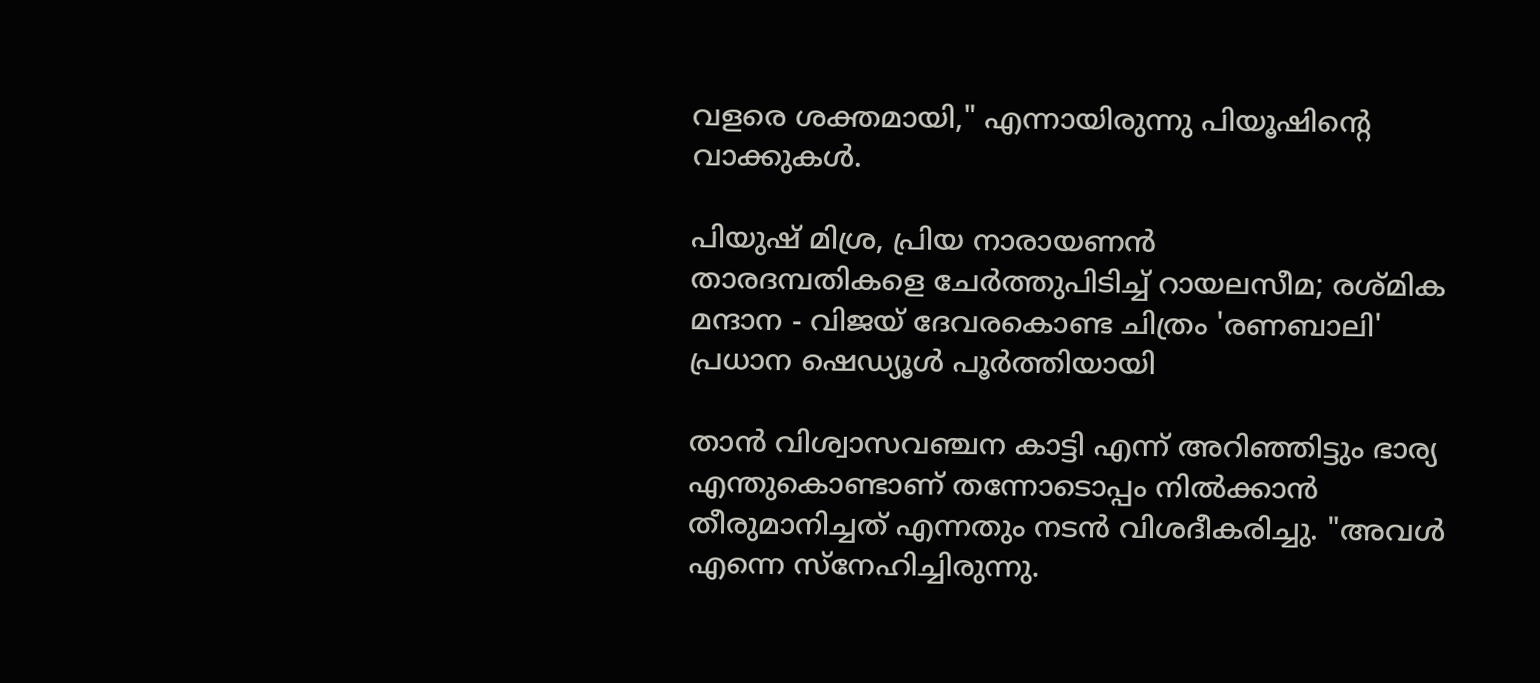വളരെ ശക്തമായി," എന്നായിരുന്നു പിയൂഷിന്റെ വാക്കുകൾ.

പിയുഷ് മിശ്ര, പ്രിയ നാരായണൻ
താരദമ്പതികളെ ചേർത്തുപിടിച്ച് റായലസീമ; രശ്മിക മന്ദാന - വിജയ് ദേവരകൊണ്ട ചിത്രം 'രണബാലി' പ്രധാന ഷെഡ്യൂൾ പൂർത്തിയായി

താൻ വിശ്വാസവഞ്ചന കാട്ടി എന്ന് അറിഞ്ഞിട്ടും ഭാര്യ എന്തുകൊണ്ടാണ് തന്നോടൊപ്പം നിൽക്കാൻ തീരുമാനിച്ചത് എന്നതും നടൻ വിശദീകരിച്ചു. "അവൾ എന്നെ സ്നേഹിച്ചിരുന്നു.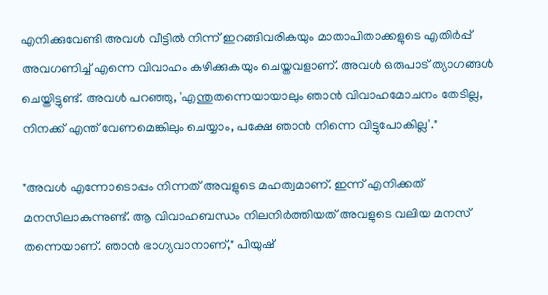എനിക്കുവേണ്ടി അവൾ വീട്ടിൽ നിന്ന് ഇറങ്ങിവരികയും മാതാപിതാക്കളുടെ എതിർപ്പ് അവഗണിച്ച് എന്നെ വിവാഹം കഴിക്കുകയും ചെയ്തവളാണ്. അവൾ ഒരുപാട് ത്യാഗങ്ങൾ ചെയ്തിട്ടുണ്ട്. അവൾ പറഞ്ഞു, 'എന്തുതന്നെയായാലും ഞാൻ വിവാഹമോചനം തേടില്ല, നിനക്ക് എന്ത് വേണമെങ്കിലും ചെയ്യാം, പക്ഷേ ഞാൻ നിന്നെ വിട്ടുപോകില്ല'."

"അവൾ എന്നോടൊപ്പം നിന്നത് അവളുടെ മഹത്വമാണ്. ഇന്ന് എനിക്കത് മനസിലാകുന്നുണ്ട്. ആ വിവാഹബന്ധം നിലനിർത്തിയത് അവളുടെ വലിയ മനസ് തന്നെയാണ്. ഞാൻ ഭാഗ്യവാനാണ്," പിയുഷ്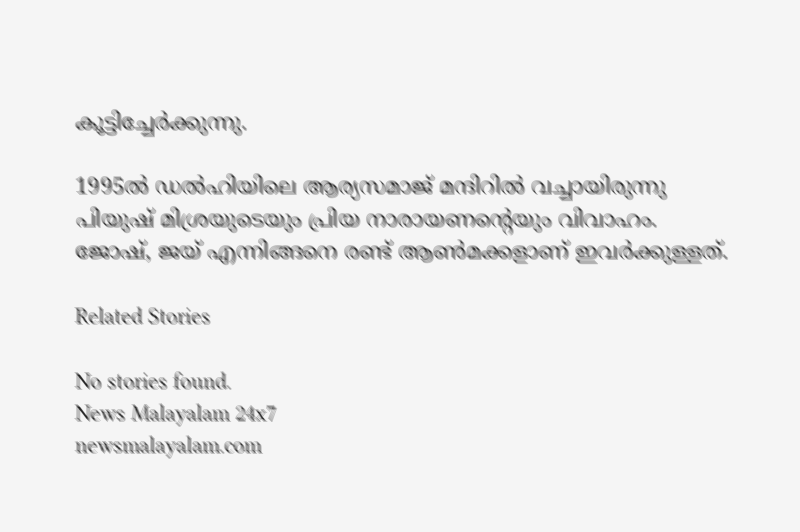കൂട്ടിച്ചേർക്കുന്നു.

1995ൽ ഡൽഹിയിലെ ആര്യസമാജ് മന്ദിറിൽ വച്ചായിരുന്നു പിയുഷ് മിശ്രയുടെയും പ്രിയ നാരായണന്റെയും വിവാഹം. ജോഷ്, ജയ് എന്നിങ്ങനെ രണ്ട് ആൺമക്കളാണ് ഇവർക്കുള്ളത്.

Related Stories

No stories found.
News Malayalam 24x7
newsmalayalam.com